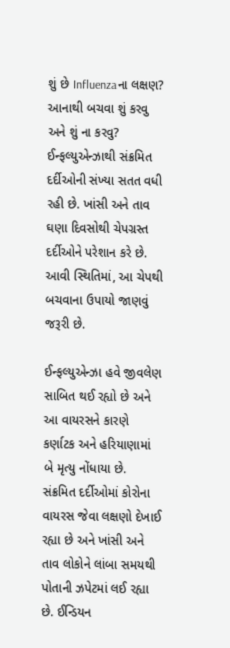શું છે Influenzaના લક્ષણ? આનાથી બચવા શું કરવુ અને શું ના કરવુ?
ઈન્ફલ્યુએન્ઝાથી સંક્રમિત દર્દીઓની સંખ્યા સતત વધી રહી છે. ખાંસી અને તાવ ઘણા દિવસોથી ચેપગ્રસ્ત દર્દીઓને પરેશાન કરે છે. આવી સ્થિતિમાં, આ ચેપથી બચવાના ઉપાયો જાણવું જરૂરી છે.

ઈન્ફલ્યુએન્ઝા હવે જીવલેણ સાબિત થઈ રહ્યો છે અને આ વાયરસને કારણે કર્ણાટક અને હરિયાણામાં બે મૃત્યુ નોંધાયા છે. સંક્રમિત દર્દીઓમાં કોરોના વાયરસ જેવા લક્ષણો દેખાઈ રહ્યા છે અને ખાંસી અને તાવ લોકોને લાંબા સમયથી પોતાની ઝપેટમાં લઈ રહ્યા છે. ઈન્ડિયન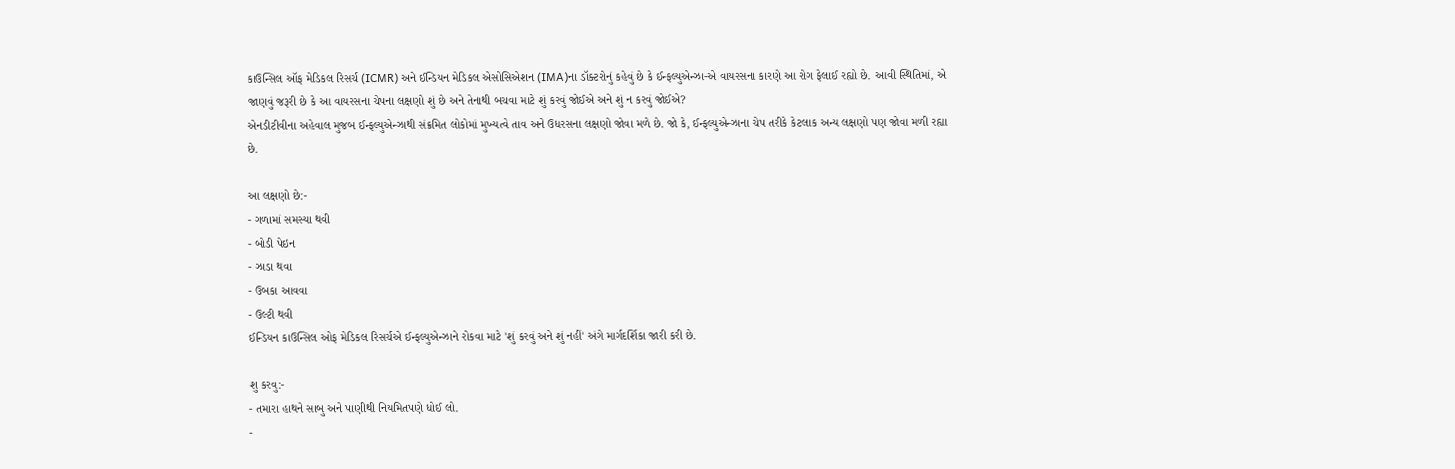કાઉન્સિલ ઑફ મેડિકલ રિસર્ચ (ICMR) અને ઈન્ડિયન મેડિકલ એસોસિએશન (IMA)ના ડૉક્ટરોનું કહેવું છે કે ઈન્ફલ્યુએન્ઝા-એ વાયરસના કારણે આ રોગ ફેલાઈ રહ્યો છે. આવી સ્થિતિમાં, એ જાણવું જરૂરી છે કે આ વાયરસના ચેપના લક્ષણો શું છે અને તેનાથી બચવા માટે શું કરવું જોઈએ અને શું ન કરવું જોઈએ?
એનડીટીવીના અહેવાલ મુજબ ઈન્ફલ્યુએન્ઝાથી સંક્રમિત લોકોમાં મુખ્યત્વે તાવ અને ઉધરસના લક્ષણો જોવા મળે છે. જો કે, ઈન્ફલ્યુએન્ઝાના ચેપ તરીકે કેટલાક અન્ય લક્ષણો પણ જોવા મળી રહ્યા છે.

આ લક્ષણો છે:-
- ગળામાં સમસ્યા થવી
- બોડી પેઇન
- ઝાડા થવા
- ઉબકા આવવા
- ઉલ્ટી થવી
ઈન્ડિયન કાઉન્સિલ ઓફ મેડિકલ રિસર્ચએ ઈન્ફલ્યુએન્ઝાને રોકવા માટે 'શું કરવું અને શું નહીં' અંગે માર્ગદર્શિકા જારી કરી છે.

શુ કરવુ:-
- તમારા હાથને સાબુ અને પાણીથી નિયમિતપણે ધોઈ લો.
-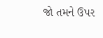જો તમને ઉપર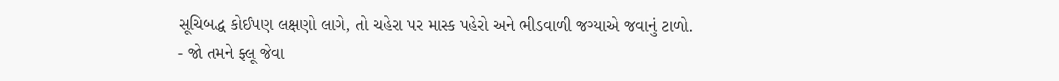સૂચિબદ્ધ કોઈપણ લક્ષણો લાગે, તો ચહેરા પર માસ્ક પહેરો અને ભીડવાળી જગ્યાએ જવાનું ટાળો.
- જો તમને ફ્લૂ જેવા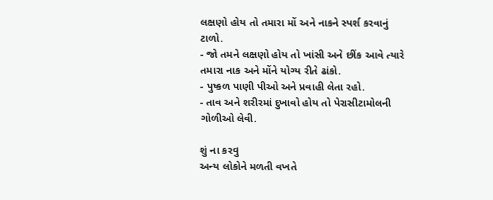લક્ષણો હોય તો તમારા મોં અને નાકને સ્પર્શ કરવાનું ટાળો.
- જો તમને લક્ષણો હોય તો ખાંસી અને છીંક આવે ત્યારે તમારા નાક અને મોંને યોગ્ય રીતે ઢાંકો.
- પુષ્કળ પાણી પીઓ અને પ્રવાહી લેતા રહો.
- તાવ અને શરીરમાં દુખાવો હોય તો પેરાસીટામોલની ગોળીઓ લેવી.

શું ના કરવુ
અન્ય લોકોને મળતી વખતે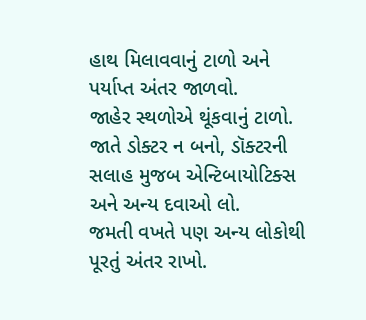હાથ મિલાવવાનું ટાળો અને પર્યાપ્ત અંતર જાળવો.
જાહેર સ્થળોએ થૂંકવાનું ટાળો.
જાતે ડોક્ટર ન બનો, ડૉક્ટરની સલાહ મુજબ એન્ટિબાયોટિક્સ અને અન્ય દવાઓ લો.
જમતી વખતે પણ અન્ય લોકોથી પૂરતું અંતર રાખો.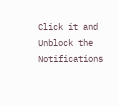Click it and Unblock the Notifications